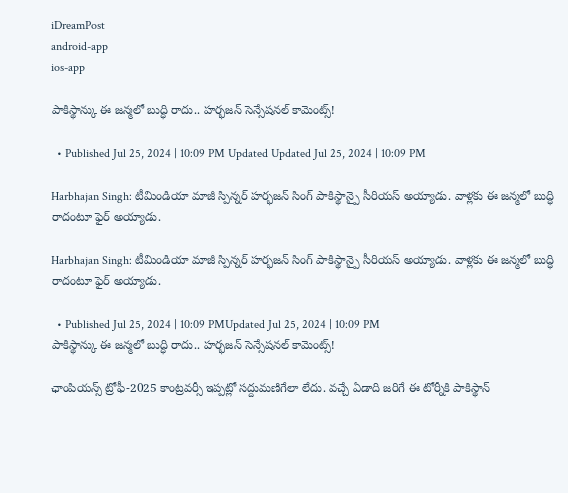iDreamPost
android-app
ios-app

పాకిస్థాన్కు ఈ జన్మలో బుద్ధి రాదు.. హర్భజన్ సెన్సేషనల్ కామెంట్స్!

  • Published Jul 25, 2024 | 10:09 PM Updated Updated Jul 25, 2024 | 10:09 PM

Harbhajan Singh: టీమిండియా మాజీ స్పిన్నర్ హర్భజన్ సింగ్ పాకిస్థాన్పై సీరియస్ అయ్యాడు. వాళ్లకు ఈ జన్మలో బుద్ధి రాదంటూ ఫైర్ అయ్యాడు.

Harbhajan Singh: టీమిండియా మాజీ స్పిన్నర్ హర్భజన్ సింగ్ పాకిస్థాన్పై సీరియస్ అయ్యాడు. వాళ్లకు ఈ జన్మలో బుద్ధి రాదంటూ ఫైర్ అయ్యాడు.

  • Published Jul 25, 2024 | 10:09 PMUpdated Jul 25, 2024 | 10:09 PM
పాకిస్థాన్కు ఈ జన్మలో బుద్ధి రాదు.. హర్భజన్ సెన్సేషనల్ కామెంట్స్!

ఛాంపియన్స్ ట్రోఫీ-2025 కాంట్రవర్సీ ఇప్పట్లో సద్దుమణిగేలా లేదు. వచ్చే ఏడాది జరిగే ఈ టోర్నీకి పాకిస్థాన్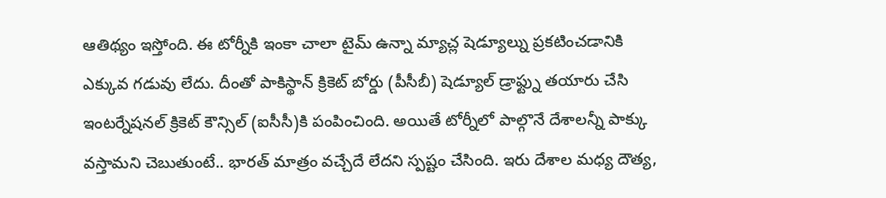ఆతిథ్యం ఇస్తోంది. ఈ టోర్నీకి ఇంకా చాలా టైమ్ ఉన్నా మ్యాచ్ల షెడ్యూల్ను ప్రకటించడానికి ఎక్కువ గడువు లేదు. దీంతో పాకిస్థాన్ క్రికెట్ బోర్డు (పీసీబీ) షెడ్యూల్ డ్రాఫ్ట్ను తయారు చేసి ఇంటర్నేషనల్ క్రికెట్ కౌన్సిల్ (ఐసీసీ)కి పంపించింది. అయితే టోర్నీలో పాల్గొనే దేశాలన్నీ పాక్కు వస్తామని చెబుతుంటే.. భారత్ మాత్రం వచ్చేదే లేదని స్పష్టం చేసింది. ఇరు దేశాల మధ్య దౌత్య,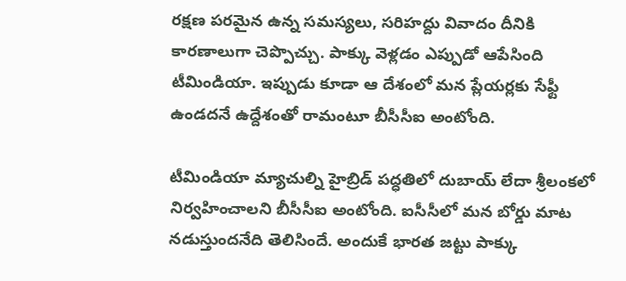రక్షణ పరమైన ఉన్న సమస్యలు, సరిహద్దు వివాదం దీనికి కారణాలుగా చెప్పొచ్చు. పాక్కు వెళ్లడం ఎప్పుడో ఆపేసింది టీమిండియా. ఇప్పుడు కూడా ఆ దేశంలో మన ప్లేయర్లకు సేఫ్టీ ఉండదనే ఉద్దేశంతో రామంటూ బీసీసీఐ అంటోంది.

టీమిండియా మ్యాచుల్ని హైబ్రిడ్ పద్ధతిలో దుబాయ్ లేదా శ్రీలంకలో నిర్వహించాలని బీసీసీఐ అంటోంది. ఐసీసీలో మన బోర్డు మాట నడుస్తుందనేది తెలిసిందే. అందుకే భారత జట్టు పాక్కు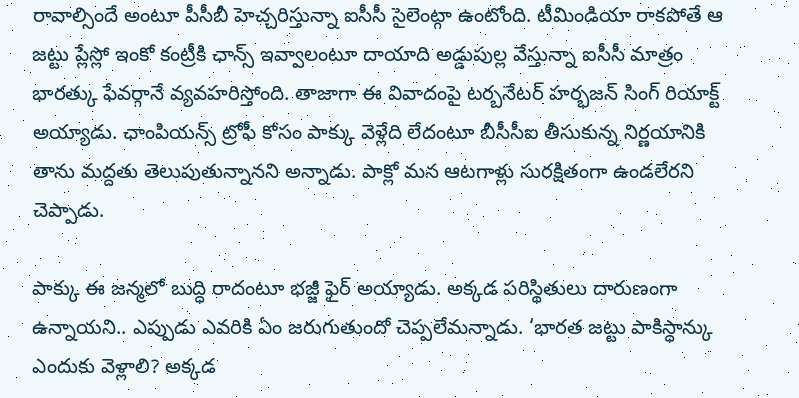రావాల్సిందే అంటూ పీసీబీ హెచ్చరిస్తున్నా ఐసీసీ సైలెంట్గా ఉంటోంది. టీమిండియా రాకపోతే ఆ జట్టు ప్లేస్లో ఇంకో కంట్రీకి ఛాన్స్ ఇవ్వాలంటూ దాయాది అడ్డుపుల్ల వేస్తున్నా ఐసీసీ మాత్రం భారత్కు ఫేవర్గానే వ్యవహరిస్తోంది. తాజాగా ఈ వివాదంపై టర్బనేటర్ హర్భజన్ సింగ్ రియాక్ట్ అయ్యాడు. ఛాంపియన్స్ ట్రోఫీ కోసం పాక్కు వెళ్లేది లేదంటూ బీసీసీఐ తీసుకున్న నిర్ణయానికి తాను మద్దతు తెలుపుతున్నానని అన్నాడు. పాక్లో మన ఆటగాళ్లు సురక్షితంగా ఉండలేరని చెప్పాడు.

పాక్కు ఈ జన్మలో బుద్ధి రాదంటూ భజ్జీ ఫైర్ అయ్యాడు. అక్కడ పరిస్థితులు దారుణంగా ఉన్నాయని.. ఎప్పుడు ఎవరికి ఏం జరుగుతుందో చెప్పలేమన్నాడు. ‘భారత జట్టు పాకిస్థాన్కు ఎందుకు వెళ్లాలి? అక్కడ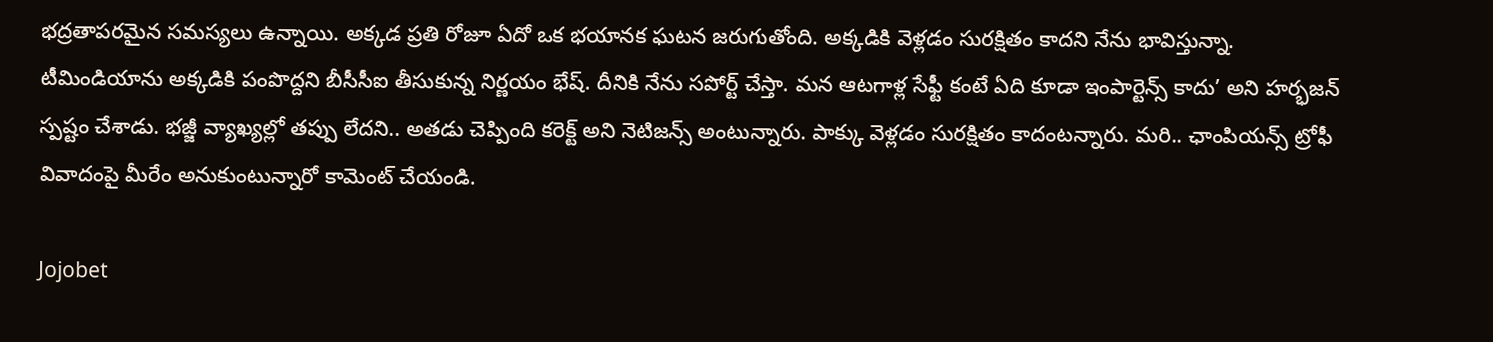భద్రతాపరమైన సమస్యలు ఉన్నాయి. అక్కడ ప్రతి రోజూ ఏదో ఒక భయానక ఘటన జరుగుతోంది. అక్కడికి వెళ్లడం సురక్షితం కాదని నేను భావిస్తున్నా. టీమిండియాను అక్కడికి పంపొద్దని బీసీసీఐ తీసుకున్న నిర్ణయం భేష్. దీనికి నేను సపోర్ట్ చేస్తా. మన ఆటగాళ్ల సేఫ్టీ కంటే ఏది కూడా ఇంపార్టెన్స్ కాదు’ అని హర్భజన్ స్పష్టం చేశాడు. భజ్జీ వ్యాఖ్యల్లో తప్పు లేదని.. అతడు చెప్పింది కరెక్ట్ అని నెటిజన్స్ అంటున్నారు. పాక్కు వెళ్లడం సురక్షితం కాదంటన్నారు. మరి.. ఛాంపియన్స్ ట్రోఫీ వివాదంపై మీరేం అనుకుంటున్నారో కామెంట్ చేయండి.

Jojobet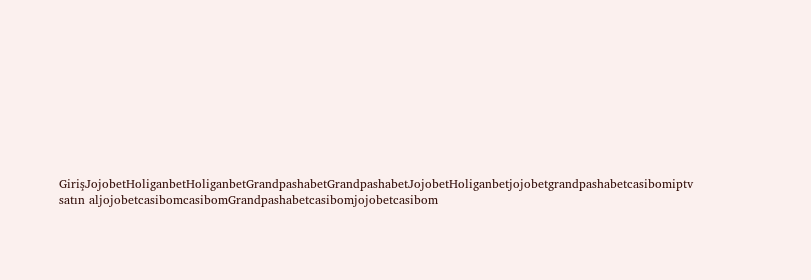GirişJojobetHoliganbetHoliganbetGrandpashabetGrandpashabetJojobetHoliganbetjojobetgrandpashabetcasibomiptv satın aljojobetcasibomcasibomGrandpashabetcasibomjojobetcasibom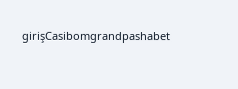girişCasibomgrandpashabet